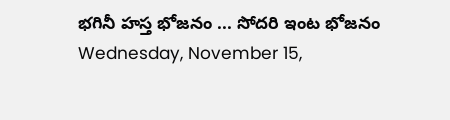భగినీ హస్త భోజనం ... సోదరి ఇంట భోజనం
Wednesday, November 15,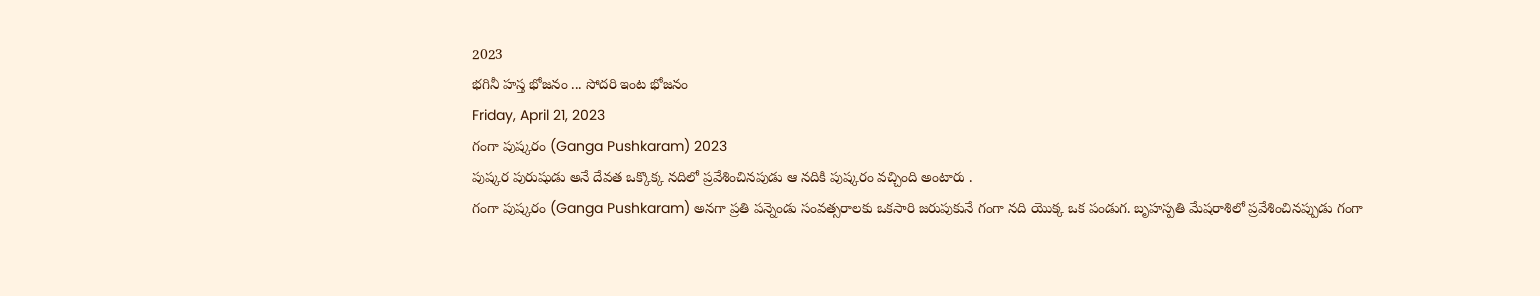2023
భగినీ హస్త భోజనం ... సోదరి ఇంట భోజనం
Friday, April 21, 2023
గంగా పుష్కరం (Ganga Pushkaram) 2023
పుష్కర పురుషుడు అనే దేవత ఒక్కొక్క నదిలో ప్రవేశించినపుడు ఆ నదికి పుష్కరం వచ్చింది అంటారు .
గంగా పుష్కరం (Ganga Pushkaram) అనగా ప్రతి పన్నెండు సంవత్సరాలకు ఒకసారి జరుపుకునే గంగా నది యొక్క ఒక పండుగ. బృహస్పతి మేషరాశిలో ప్రవేశించినప్పుడు గంగా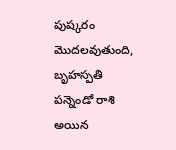పుష్కరం మొదలవుతుంది, బృహస్పతి పన్నెండో రాశి అయిన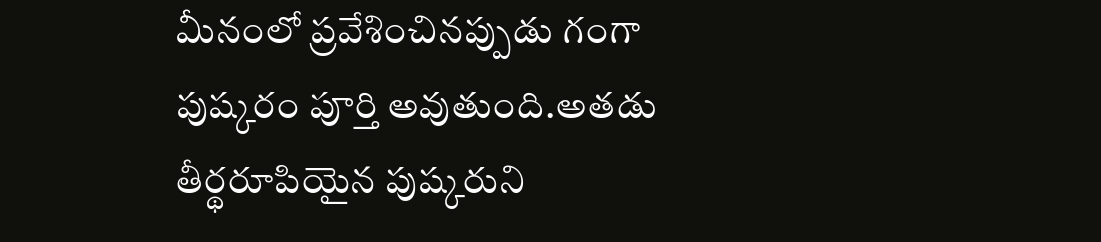మీనంలో ప్రవేశించినప్పుడు గంగా పుష్కరం పూర్తి అవుతుంది.అతడు తీర్థరూపియైన పుష్కరుని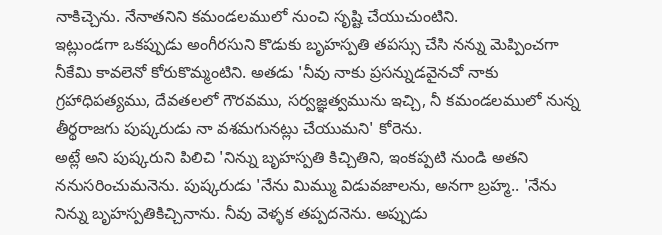నాకిచ్చెను. నేనాతనిని కమండలములో నుంచి సృష్టి చేయుచుంటిని.
ఇట్లుండగా ఒకప్పుడు అంగీరసుని కొడుకు బృహస్పతి తపస్సు చేసి నన్ను మెప్పించగా నీకేమి కావలెనో కోరుకొమ్మంటిని. అతడు 'నీవు నాకు ప్రసన్నుడవైనచో నాకు గ్రహాధిపత్యము, దేవతలలో గౌరవము, సర్వజ్ఞత్వమును ఇచ్చి, నీ కమండలములో నున్న తీర్థరాజగు పుష్కరుడు నా వశమగునట్లు చేయుమని' కోరెను.
అట్లే అని పుష్కరుని పిలిచి 'నిన్ను బృహస్పతి కిచ్చితిని, ఇంకప్పటి నుండి అతని ననుసరించుమనెను. పుష్కరుడు 'నేను మిమ్ము విడువజాలను, అనగా బ్రహ్మ.. 'నేను నిన్ను బృహస్పతికిచ్చినాను. నీవు వెళ్ళక తప్పదనెను. అప్పుడు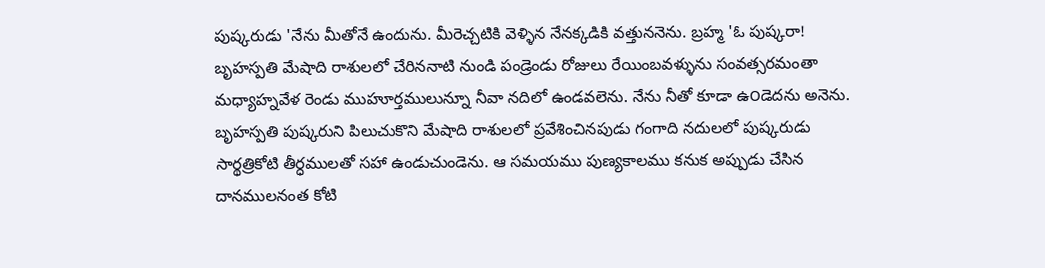పుష్కరుడు 'నేను మీతోనే ఉందును. మీరెచ్చటికి వెళ్ళిన నేనక్కడికి వత్తుననెను. బ్రహ్మ 'ఓ పుష్కరా! బృహస్పతి మేషాది రాశులలో చేరిననాటి నుండి పండ్రెండు రోజులు రేయింబవళ్ళును సంవత్సరమంతా మధ్యాహ్నవేళ రెండు ముహూర్తములున్నూ నీవా నదిలో ఉండవలెను. నేను నీతో కూడా ఉ౦డెదను అనెను.
బృహస్పతి పుష్కరుని పిలుచుకొని మేషాది రాశులలో ప్రవేశించినపుడు గంగాది నదులలో పుష్కరుడు సార్థత్రికోటి తీర్ధములతో సహా ఉండుచుండెను. ఆ సమయము పుణ్యకాలము కనుక అప్పుడు చేసిన దానములనంత కోటి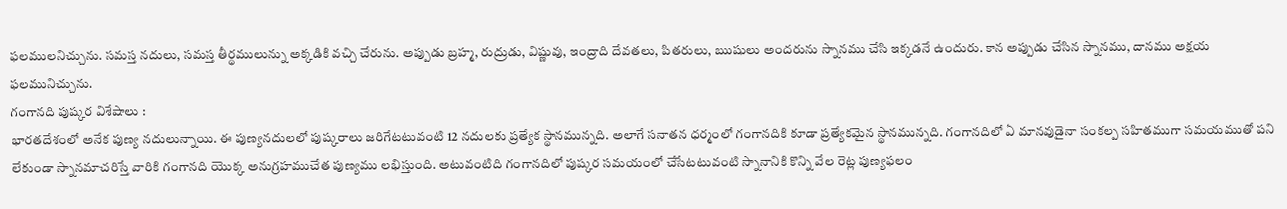ఫలములనిచ్చును. సమస్త నదులు, సమస్త తీర్థములున్ను అక్కడికి వచ్చి చేరును. అప్పుడు బ్రహ్మ, రుద్రుడు, విష్ణువు, ఇంద్రాది దేవతలు, పితరులు, ఋషులు అందరును స్నానము చేసి ఇక్కడనే ఉందురు. కాన అప్పుడు చేసిన స్నానము, దానము అక్షయ ఫలమునిచ్చును.
గంగానది పుష్కర విశేషాలు :
భారతదేశంలో అనేక పుణ్య నదులున్నాయి. ఈ పుణ్యనదులలో పుష్కరాలు జరిగేటటువంటి 12 నదులకు ప్రత్యేక స్థానమున్నది. అలాగే సనాతన ధర్మంలో గంగానదికి కూడా ప్రత్యేకమైన స్థానమున్నది. గంగానదిలో ఏ మానవుడైనా సంకల్ప సహితముగా సమయముతో పని లేకుండా స్నానమాచరిస్తే వారికి గంగానది యొక్క అనుగ్రహముచేత పుణ్యము లభిస్తుంది. అటువంటిది గంగానదిలో పుష్కర సమయంలో చేసేటటువంటి స్నానానికి కొన్ని వేల రెట్ల పుణ్యఫలం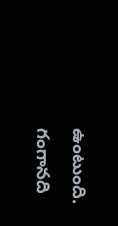ఉంటుంది.
గంగానది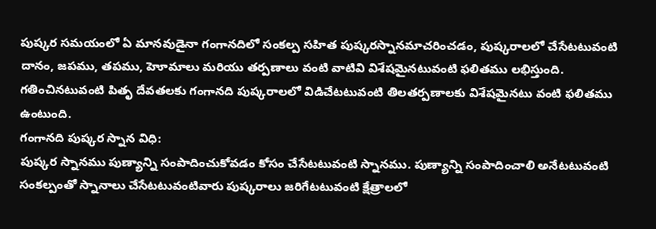పుష్కర సమయంలో ఏ మానవుడైనా గంగానదిలో సంకల్ప సహిత పుష్కరస్నానమాచరించడం, పుష్కరాలలో చేసేటటువంటి దానం, జపము, తపము, హెూమాలు మరియు తర్పణాలు వంటి వాటివి విశేషమైనటువంటి ఫలితము లభిస్తుంది. గతించినటువంటి పితృ దేవతలకు గంగానది పుష్కరాలలో విడిచేటటువంటి తిలతర్పణాలకు విశేషమైనటు వంటి ఫలితము ఉంటుంది.
గంగానది పుష్కర స్నాన విధి:
పుష్కర స్నానము పుణ్యాన్ని సంపాదించుకోవడం కోసం చేసేటటువంటి స్నానము. పుణ్యాన్ని సంపాదించాలి అనేటటువంటి సంకల్పంతో స్నానాలు చేసేటటువంటివారు పుష్కరాలు జరిగేటటువంటి క్షేత్రాలలో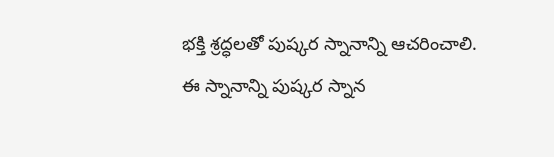భక్తి శ్రద్ధలతో పుష్కర స్నానాన్ని ఆచరించాలి.
ఈ స్నానాన్ని పుష్కర స్నాన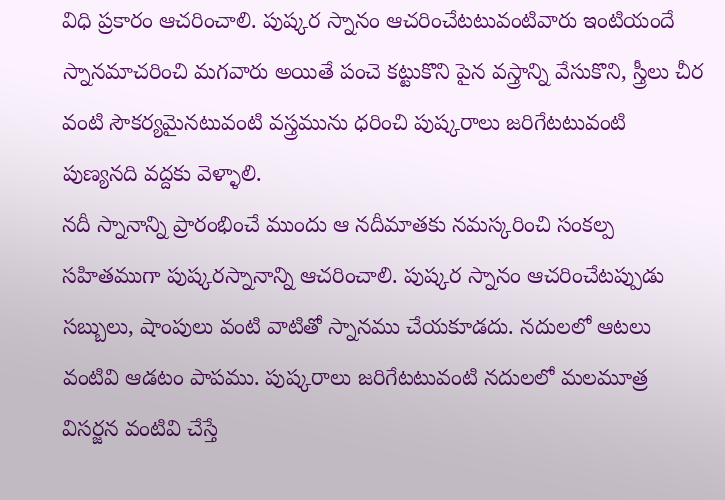విధి ప్రకారం ఆచరించాలి. పుష్కర స్నానం ఆచరించేటటువంటివారు ఇంటియందే స్నానమాచరించి మగవారు అయితే పంచె కట్టుకొని పైన వస్త్రాన్ని వేసుకొని, స్త్రీలు చీర వంటి సౌకర్యమైనటువంటి వస్త్రమును ధరించి పుష్కరాలు జరిగేటటువంటి పుణ్యనది వద్దకు వెళ్ళాలి.
నదీ స్నానాన్ని ప్రారంభించే ముందు ఆ నదీమాతకు నమస్కరించి సంకల్ప సహితముగా పుష్కరస్నానాన్ని ఆచరించాలి. పుష్కర స్నానం ఆచరించేటప్పుడు సబ్బులు, షాంపులు వంటి వాటితో స్నానము చేయకూడదు. నదులలో ఆటలు వంటివి ఆడటం పాపము. పుష్కరాలు జరిగేటటువంటి నదులలో మలమూత్ర విసర్జన వంటివి చేస్తే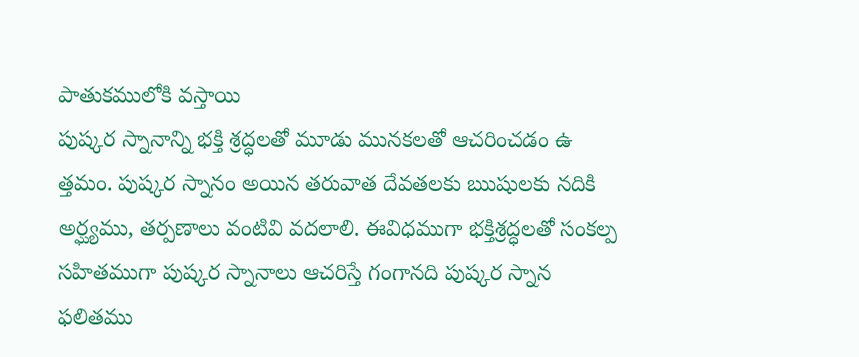పాతుకములోకి వస్తాయి
పుష్కర స్నానాన్ని భక్తి శ్రద్ధలతో మూడు మునకలతో ఆచరించడం ఉ త్తమం. పుష్కర స్నానం అయిన తరువాత దేవతలకు ఋషులకు నదికి అర్ఘ్యము, తర్పణాలు వంటివి వదలాలి. ఈవిధముగా భక్తిశ్రద్ధలతో సంకల్ప సహితముగా పుష్కర స్నానాలు ఆచరిస్తే గంగానది పుష్కర స్నాన ఫలితము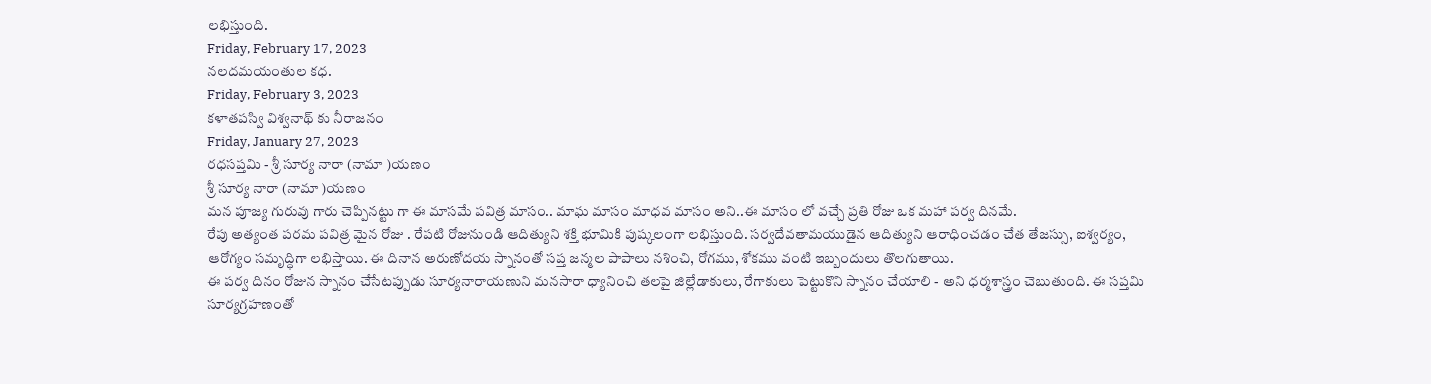లభిస్తుంది.
Friday, February 17, 2023
నలదమయంతుల కధ.
Friday, February 3, 2023
కళాతపస్వి విశ్వనాథ్ కు నీరాజనం
Friday, January 27, 2023
రధసప్తమి - శ్రీ సూర్య నారా (నామా )యణ౦
శ్రీ సూర్య నారా (నామా )యణ౦
మన పూజ్య గురువు గారు చెప్పినట్టు గా ఈ మాసమే పవిత్ర మాసం.. మాఘ మాసం మాధవ మాసం అని..ఈ మాసం లో వచ్చే ప్రతి రోజు ఒక మహా పర్వ దినమే.
రేపు అత్యంత పరమ పవిత్ర మైన రోజు . రేపటి రోజునుండి ఆదిత్యుని శక్తి భూమికి పుష్కలంగా లభిస్తుంది. సర్వదేవతామయుడైన ఆదిత్యుని ఆరాధించడం చేత తేజస్సు, ఐశ్వర్యం, ఆరోగ్యం సమృద్ధిగా లభిస్తాయి. ఈ దినాన అరుణోదయ స్నానంతో సప్త జన్మల పాపాలు నశించి, రోగము, శోకము వంటి ఇబ్బందులు తొలగుతాయి.
ఈ పర్వ దినం రోజున స్నానం చేసేటప్పుడు సూర్యనారాయణుని మనసారా ధ్యానించి తలపై జిల్లేడాకులు, రేగాకులు పెట్టుకొని స్నానం చేయాలి - అని ధర్మశాస్త్రం చెబుతుంది. ఈ సప్తమి సూర్యగ్రహణంతో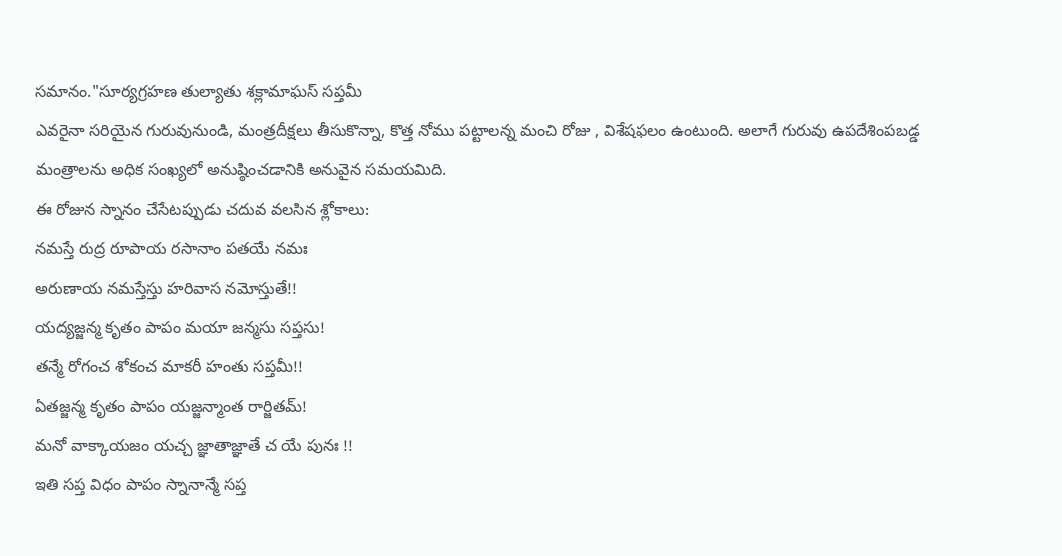సమానం."సూర్యగ్రహణ తుల్యాతు శక్లామాఘస్ సప్తమీ
ఎవరైనా సరియైన గురువునుండి, మంత్రదీక్షలు తీసుకొన్నా, కొత్త నోము పట్టాలన్న మంచి రోజు , విశేషఫలం ఉంటుంది. అలాగే గురువు ఉపదేశింపబడ్డ మంత్రాలను అధిక సంఖ్యలో అనుష్ఠించడానికి అనువైన సమయమిది.
ఈ రోజున స్నానం చేసేటప్పుడు చదువ వలసిన శ్లోకాలు:
నమస్తే రుద్ర రూపాయ రసానాం పతయే నమః
అరుణాయ నమస్తేస్తు హరివాస నమోస్తుతే!!
యద్యజ్జన్మ కృతం పాపం మయా జన్మసు సప్తసు!
తన్మే రోగంచ శోకంచ మాకరీ హంతు సప్తమీ!!
ఏతజ్జన్మ కృతం పాపం యజ్జన్మాంత రార్జితమ్!
మనో వాక్కాయజం యచ్చ జ్ఞాతాజ్ఞాతే చ యే పునః !!
ఇతి సప్త విధం పాపం స్నానాన్మే సప్త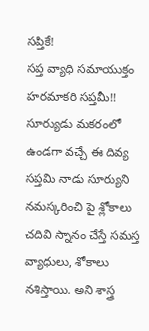సప్తికే!
సప్త వ్యాధి సమాయుక్తం హరమాకరి సప్తమీ!!
సూర్యుడు మకరంలో ఉండగా వచ్చే ఈ దివ్య సప్తమి నాడు సూర్యుని నమస్కరించి పై శ్లోకాలు చదివి స్నానం చేస్తే సమస్త వ్యాధులు, శోకాలు నశిస్తాయి. అని శాస్త్ర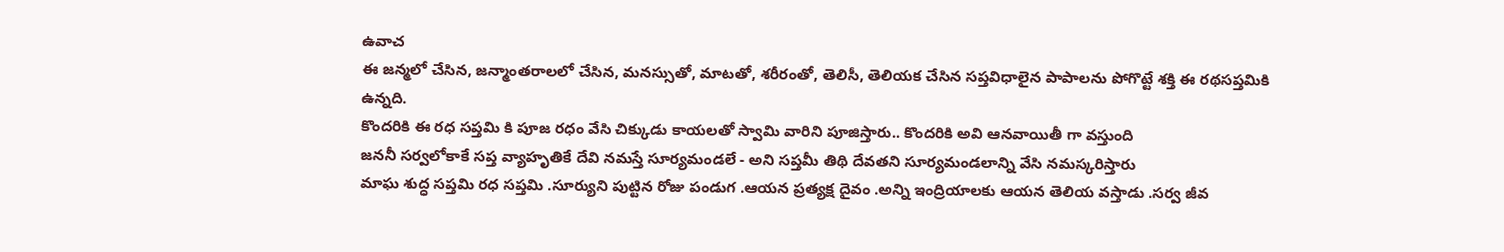ఉవాచ
ఈ జన్మలో చేసిన, జన్మాంతరాలలో చేసిన, మనస్సుతో, మాటతో, శరీరంతో, తెలిసీ, తెలియక చేసిన సప్తవిధాలైన పాపాలను పోగొట్టే శక్తి ఈ రథసప్తమికి ఉన్నది.
కొందరికి ఈ రధ సప్తమి కి పూజ రధం వేసి చిక్కుడు కాయలతో స్వామి వారిని పూజిస్తారు.. కొందరికి అవి ఆనవాయితీ గా వస్తుంది
జననీ సర్వలోకాకే సప్త వ్యాహృతికే దేవి నమస్తే సూర్యమండలే - అని సప్తమీ తిథి దేవతని సూర్యమండలాన్ని వేసి నమస్కరిస్తారు
మాఘ శుద్ధ సప్తమి రధ సప్తమి .సూర్యుని పుట్టిన రోజు పండుగ .ఆయన ప్రత్యక్ష దైవం .అన్ని ఇంద్రియాలకు ఆయన తెలియ వస్తాడు .సర్వ జీవ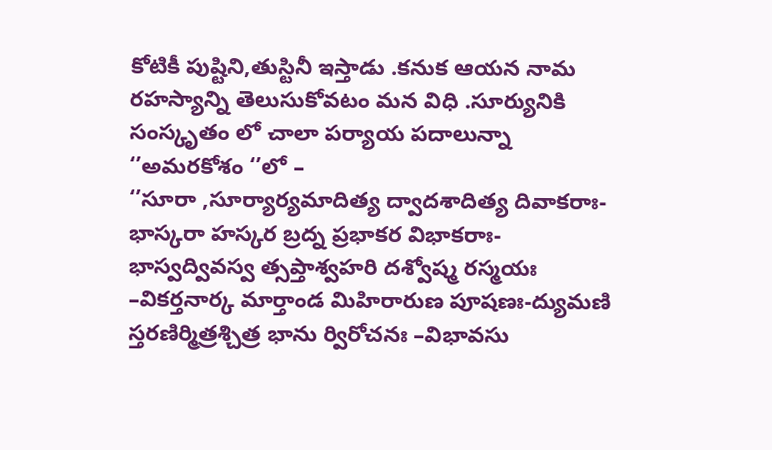కోటికీ పుష్టిని,తుస్టినీ ఇస్తాడు .కనుక ఆయన నామ రహస్యాన్ని తెలుసుకోవటం మన విధి .సూర్యునికి సంస్కృతం లో చాలా పర్యాయ పదాలున్నా ‘’అమరకోశం ‘’లో –
‘’సూరా ,సూర్యార్యమాదిత్య ద్వాదశాదిత్య దివాకరాః-భాస్కరా హస్కర బ్రద్న ప్రభాకర విభాకరాః-భాస్వద్వివస్వ త్సప్తాశ్వహరి దశ్వోష్మ రస్మయః –వికర్తనార్క మార్తాండ మిహిరారుణ పూషణః-ద్యుమణి స్తరణిర్మిత్రశ్చిత్ర భాను ర్విరోచనః –విభావసు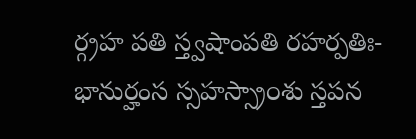ర్గ్రహ పతి స్త్వషాంపతి రహర్పతిః-భానుర్హంస స్సహస్స్రా౦శు స్తపన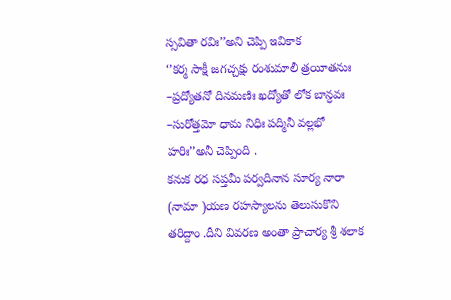స్సవితా రవిః’’అని చెప్పి ఇవికాక
‘’కర్మ సాక్షీ జగచ్చక్షు రంశుమాలీ త్రయీతనుః –ప్రద్యోతనో దినమణిః ఖద్యోతో లోక బాన్ధవః –సురోత్తమో ధామ నిధిః పద్మినీ వల్లభో హరిః’’అనీ చెప్పింది .
కనుక రధ సప్తమీ పర్వదినాన సూర్య నారా (నామా )యణ రహస్యాలను తెలుసుకొని తరిద్దాం .దీని వివరణ అంతా ప్రాచార్య శ్రీ శలాక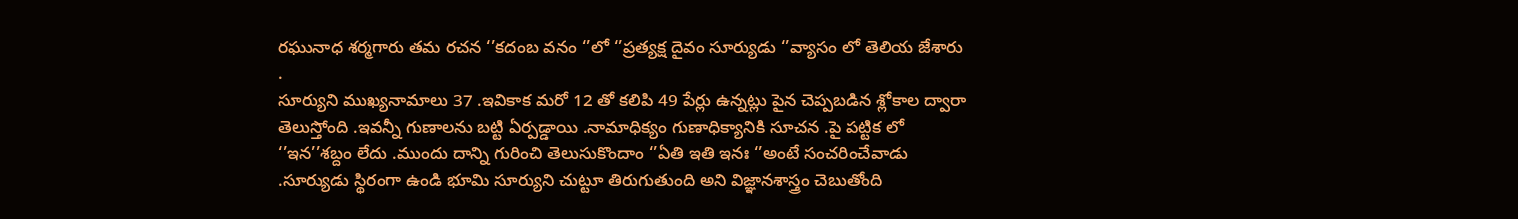రఘునాధ శర్మగారు తమ రచన ‘’కదంబ వనం ‘’లో ‘’ప్రత్యక్ష దైవం సూర్యుడు ‘’వ్యాసం లో తెలియ జేశారు .
సూర్యుని ముఖ్యనామాలు 37 .ఇవికాక మరో 12 తో కలిపి 49 పేర్లు ఉన్నట్లు పైన చెప్పబడిన శ్లోకాల ద్వారా తెలుస్తోంది .ఇవన్నీ గుణాలను బట్టి ఏర్పడ్డాయి .నామాధిక్యం గుణాధిక్యానికి సూచన .పై పట్టిక లో ‘’ఇన’’శబ్దం లేదు .ముందు దాన్ని గురించి తెలుసుకొందాం ‘’ఏతి ఇతి ఇనః ‘’అంటే సంచరించేవాడు .సూర్యుడు స్థిరంగా ఉండి భూమి సూర్యుని చుట్టూ తిరుగుతుంది అని విజ్ఞానశాస్త్రం చెబుతోంది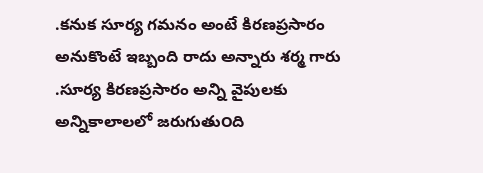.కనుక సూర్య గమనం అంటే కిరణప్రసారం అనుకొంటే ఇబ్బంది రాదు అన్నారు శర్మ గారు .సూర్య కిరణప్రసారం అన్ని వైపులకు అన్నికాలాలలో జరుగుతు౦ది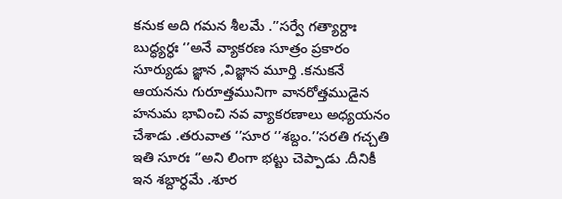కనుక అది గమన శీలమే .’’సర్వే గత్యార్దాః బుద్ధ్యర్ధః ‘’అనే వ్యాకరణ సూత్రం ప్రకారం సూర్యుడు జ్ఞాన ,విజ్ఞాన మూర్తి .కనుకనే ఆయనను గురూత్తమునిగా వానరోత్తముడైన హనుమ భావించి నవ వ్యాకరణాలు అధ్యయనం చేశాడు .తరువాత ‘’సూర ‘’శబ్దం.’’సరతి గచ్చతి ఇతి సూరః ‘’అని లింగా భట్టు చెప్పాడు .దీనికీ ఇన శబ్దార్ధమే .శూర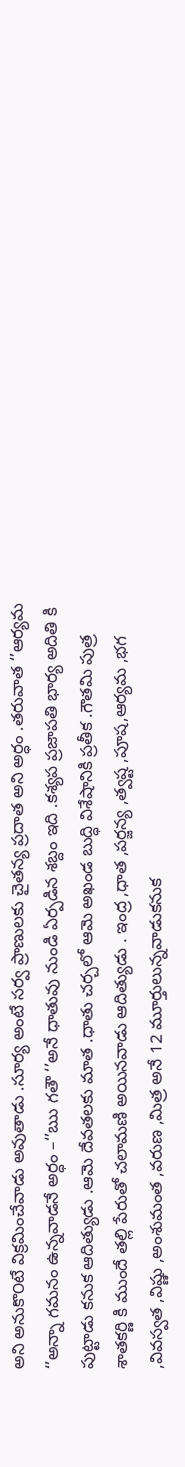అని అనుకొ౦టే విక్రమించేవాడు అవుతాడు .సూర్య అంటే సర్వ ప్రాణులకు చైతన్య ప్రదాత అని అర్ధం .తరువాత ‘’ఆర్యమ ‘’అన్నా గమనం ఉన్నవాడనే అర్ధం –‘’ఋ గతౌ ‘’అనే ధాతువు నుండి ఏర్పడిన శబ్దం ఇది .కశ్యప ప్రజాపతి భార్య అదితి కి పుట్టాడు కనుక ఆదిత్యుడు .ఆమె దేవతలకు మాత .ధాతు చర్చలో ఆమె అఖండ బుద్ధి విశేషానికి ప్రతీక .గౌతమి పుత్ర శాతకర్ణి కి ముందే తల్లి పేరుతో చలామణి అయినవాడు ఆదిత్యుడు . ఇంద్ర ,ధాత ,పర్జన్య ,త్వష్ట ,పూష,ఆర్యమ ,భగ ,వివస్వత ,విష్ణు ,అంశుమంత ,వరుణ ,మిత్ర అనే 12 మూర్తులున్నవాడుకనుక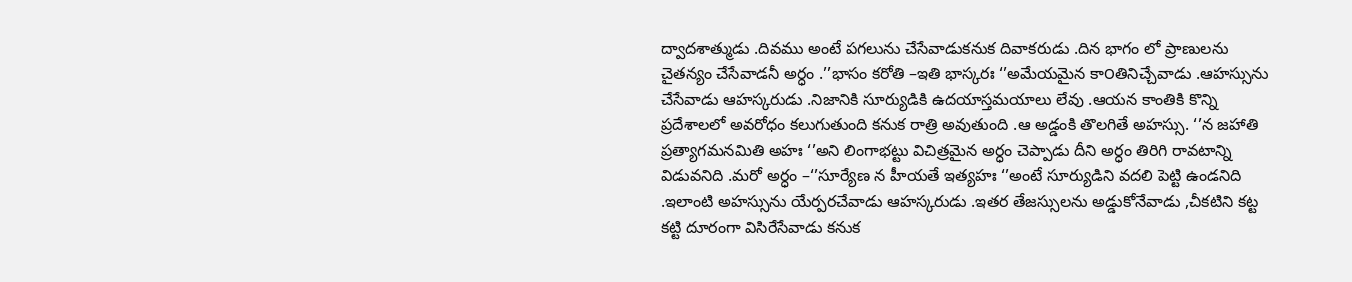ద్వాదశాత్ముడు .దివము అంటే పగలును చేసేవాడుకనుక దివాకరుడు .దిన భాగం లో ప్రాణులను చైతన్యం చేసేవాడనీ అర్ధం .’’భాసం కరోతి –ఇతి భాస్కరః ‘’అమేయమైన కా౦తినిచ్చేవాడు .ఆహస్సును చేసేవాడు ఆహస్కరుడు .నిజానికి సూర్యుడికి ఉదయాస్తమయాలు లేవు .ఆయన కాంతికి కొన్ని ప్రదేశాలలో అవరోధం కలుగుతుంది కనుక రాత్రి అవుతుంది .ఆ అడ్డంకి తొలగితే అహస్సు. ‘’న జహాతి ప్రత్యాగమనమితి అహః ‘’అని లింగాభట్టు విచిత్రమైన అర్ధం చెప్పాడు దీని అర్ధం తిరిగి రావటాన్ని విడువనిది .మరో అర్ధం –‘’సూర్యేణ న హీయతే ఇత్యహః ‘’అంటే సూర్యుడిని వదలి పెట్టి ఉండనిది .ఇలాంటి అహస్సును యేర్పరచేవాడు ఆహస్కరుడు .ఇతర తేజస్సులను అడ్డుకోనేవాడు ,చీకటిని కట్ట కట్టి దూరంగా విసిరేసేవాడు కనుక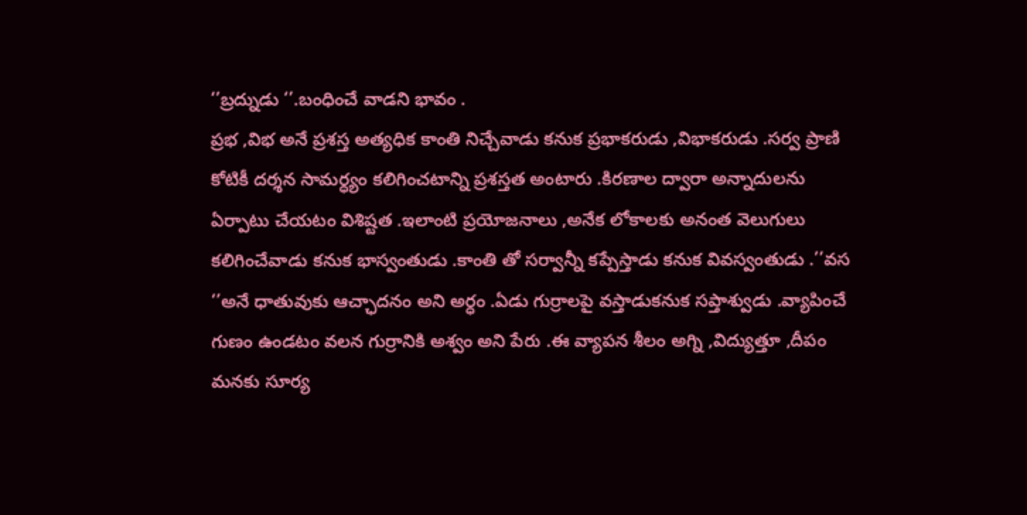‘’బ్రద్నుడు ‘’.బంధించే వాడని భావం .
ప్రభ ,విభ అనే ప్రశస్త అత్యధిక కాంతి నిచ్చేవాడు కనుక ప్రభాకరుడు ,విభాకరుడు .సర్వ ప్రాణి కోటికీ దర్శన సామర్ధ్యం కలిగించటాన్ని ప్రశస్తత అంటారు .కిరణాల ద్వారా అన్నాదులను ఏర్పాటు చేయటం విశిష్టత .ఇలాంటి ప్రయోజనాలు ,అనేక లోకాలకు అనంత వెలుగులు కలిగించేవాడు కనుక భాస్వంతుడు .కాంతి తో సర్వాన్నీ కప్పేస్తాడు కనుక వివస్వంతుడు .’’వస ‘’అనే ధాతువుకు ఆచ్ఛాదనం అని అర్ధం .ఏడు గుర్రాలపై వస్తాడుకనుక సప్తాశ్వుడు .వ్యాపించే గుణం ఉండటం వలన గుర్రానికి అశ్వం అని పేరు .ఈ వ్యాపన శీలం అగ్ని ,విద్యుత్తూ ,దీపం మనకు సూర్య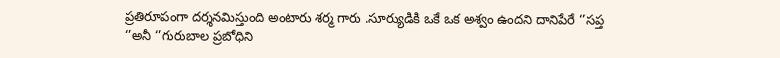ప్రతిరూపంగా దర్శనమిస్తుంది అంటారు శర్మ గారు .సూర్యుడికి ఒకే ఒక అశ్వం ఉందని దానిపేరే ‘’సప్త ‘’అనీ ‘’గురుబాల ప్రబోధిని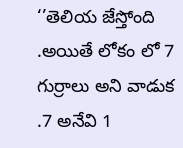‘’తెలియ జేస్తోంది .అయితే లోకం లో 7 గుర్రాలు అని వాడుక .7 అనేవి 1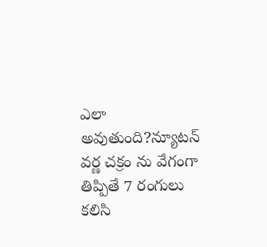ఎలా అవుతుంది?న్యూటన్ వర్ణ చక్రం ను వేగంగా తిప్పితే 7 రంగులు కలిసి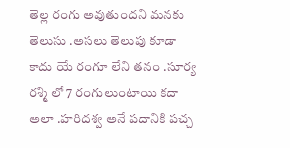తెల్ల రంగు అవుతుందని మనకు తెలుసు .అసలు తెలుపు కూడా కాదు యే రంగూ లేని తనం .సూర్య రశ్మి లో 7 రంగులుంటాయి కదా అలా .హరిదశ్వ అనే పదానికి పచ్చ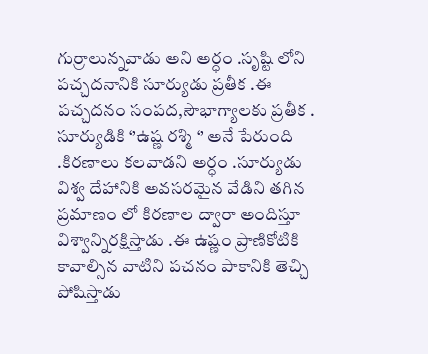గుర్రాలున్నవాడు అని అర్ధం .సృష్టి లోని పచ్చదనానికి సూర్యుడు ప్రతీక .ఈ పచ్చదనం సంపద,సౌభాగ్యాలకు ప్రతీక .
సూర్యుడికి ‘’ఉష్ణ రశ్మి ‘’ అనే పేరుంది .కిరణాలు కలవాడని అర్ధం .సూర్యుడు విశ్వ దేహానికి అవసరమైన వేడిని తగిన ప్రమాణం లో కిరణాల ద్వారా అందిస్తూ విశ్వాన్నిరక్షిస్తాడు .ఈ ఉష్ణం ప్రాణికోటికి కావాల్సిన వాటిని పచనం పాకానికి తెచ్చి పోషిస్తాడు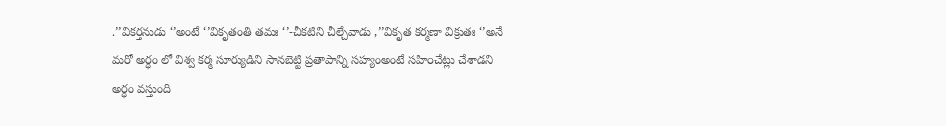.’’వికర్తనుడు ‘’అంటే ‘’వికృతంతి తమః ‘’-చీకటిని చీల్చేవాడు ,’’వికృత కర్మణా విక్రుతః ‘’అనే మరో అర్ధం లో విశ్వ కర్మ సూర్యుడిని సానబెట్టి ప్రతాపాన్ని సహ్యంఅంటే సహి౦చేట్లు చేశాడని అర్ధం వస్తుంది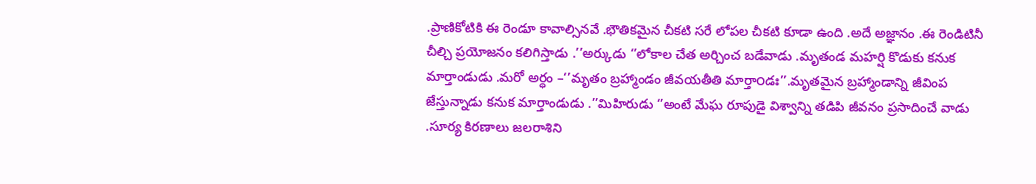.ప్రాణికోటికి ఈ రెండూ కావాల్సినవే .భౌతికమైన చీకటి సరే లోపల చీకటి కూడా ఉంది .అదే అజ్ఞానం .ఈ రెండిటినీ చీల్చి ప్రయోజనం కలిగిస్తాడు .’’అర్కుడు ‘’లోకాల చేత అర్చించ బడేవాడు .మృతండ మహర్షి కొడుకు కనుక మార్తాండుడు .మరో అర్ధం –‘’మృతం బ్రహ్మాండం జీవయతీతి మార్తా౦డః’’.మృతమైన బ్రహ్మాండాన్ని జీవింప జేస్తున్నాడు కనుక మార్తాండుడు .’’మిహిరుడు ‘’అంటే మేఘ రూపుడై విశ్వాన్ని తడిపి జీవనం ప్రసాదించే వాడు .సూర్య కిరణాలు జలరాశిని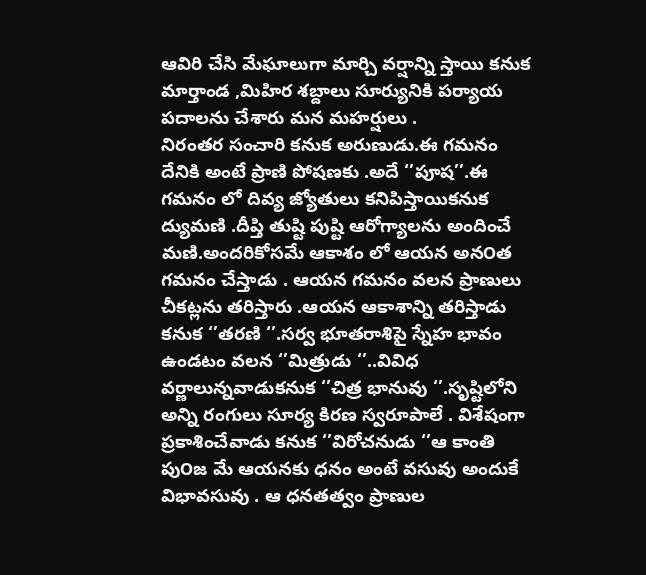ఆవిరి చేసి మేఘాలుగా మార్చి వర్షాన్ని స్తాయి కనుక మార్తాండ ,మిహిర శబ్దాలు సూర్యునికి పర్యాయ పదాలను చేశారు మన మహర్షులు .
నిరంతర సంచారి కనుక అరుణుడు.ఈ గమనం దేనికి అంటే ప్రాణి పోషణకు .అదే ‘’పూష’’.ఈ గమనం లో దివ్య జ్యోతులు కనిపిస్తాయికనుక ద్యుమణి .దీప్తి తుష్టి పుష్టి ఆరోగ్యాలను అందించే మణి.అందరికోసమే ఆకాశం లో ఆయన అన౦త గమనం చేస్తాడు . ఆయన గమనం వలన ప్రాణులు చీకట్లను తరిస్తారు .ఆయన ఆకాశాన్ని తరిస్తాడు కనుక ‘’తరణి ‘’.సర్వ భూతరాశిపై స్నేహ భావం ఉండటం వలన ‘’మిత్రుడు ‘’..వివిధ వర్ణాలున్నవాడుకనుక ‘’చిత్ర భానువు ‘’.సృష్టిలోని అన్ని రంగులు సూర్య కిరణ స్వరూపాలే . విశేషంగా ప్రకాశించేవాడు కనుక ‘’విరోచనుడు ‘’ఆ కాంతి పు౦జ మే ఆయనకు ధనం అంటే వసువు అందుకే విభావసువు . ఆ ధనతత్వం ప్రాణుల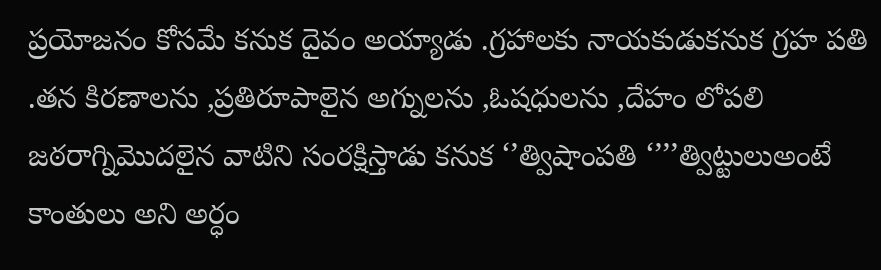ప్రయోజనం కోసమే కనుక దైవం అయ్యాడు .గ్రహాలకు నాయకుడుకనుక గ్రహ పతి .తన కిరణాలను ,ప్రతిరూపాలైన అగ్నులను ,ఓషధులను ,దేహం లోపలి జఠరాగ్నిమొదలైన వాటిని సంరక్షిస్తాడు కనుక ‘’త్విషాంపతి ‘’’’త్విట్టులుఅంటే కాంతులు అని అర్ధం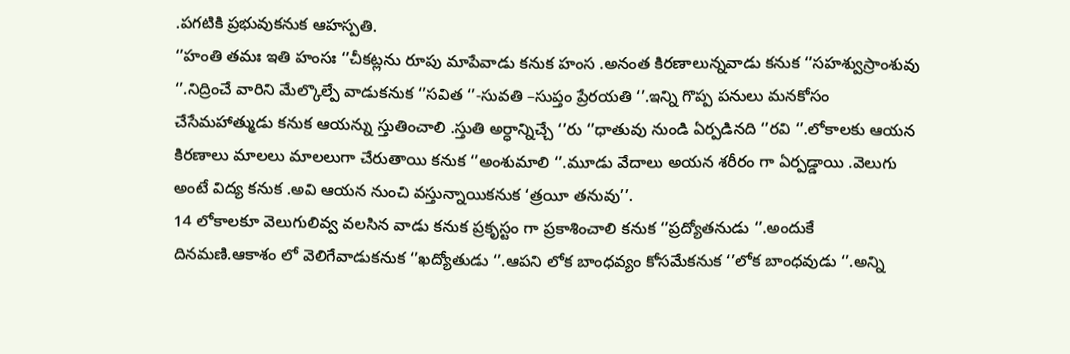.పగటికి ప్రభువుకనుక ఆహస్పతి.
‘’హంతి తమః ఇతి హంసః ‘’చీకట్లను రూపు మాపేవాడు కనుక హంస .అనంత కిరణాలున్నవాడు కనుక ‘’సహశ్వుస్రాంశువు ‘’.నిద్రించే వారిని మేల్కొల్పే వాడుకనుక ‘’సవిత ‘’-సువతి –సుప్తం ప్రేరయతి ‘’.ఇన్ని గొప్ప పనులు మనకోసం చేసేమహాత్ముడు కనుక ఆయన్ను స్తుతించాలి .స్తుతి అర్ధాన్నిచ్చే ‘’రు ‘’ధాతువు నుండి ఏర్పడినది ‘’రవి ‘’.లోకాలకు ఆయన కిరణాలు మాలలు మాలలుగా చేరుతాయి కనుక ‘’అంశుమాలి ‘’.మూడు వేదాలు అయన శరీరం గా ఏర్పడ్డాయి .వెలుగు అంటే విద్య కనుక .అవి ఆయన నుంచి వస్తున్నాయికనుక ‘త్రయీ తనువు’’.
14 లోకాలకూ వెలుగులివ్వ వలసిన వాడు కనుక ప్రకృస్టం గా ప్రకాశించాలి కనుక ‘’ప్రద్యోతనుడు ‘’.అందుకే దినమణి.ఆకాశం లో వెలిగేవాడుకనుక ‘’ఖద్యోతుడు ‘’.ఆపని లోక బాంధవ్యం కోసమేకనుక ‘’లోక బాంధవుడు ‘’.అన్ని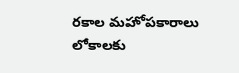రకాల మహోపకారాలు లోకాలకు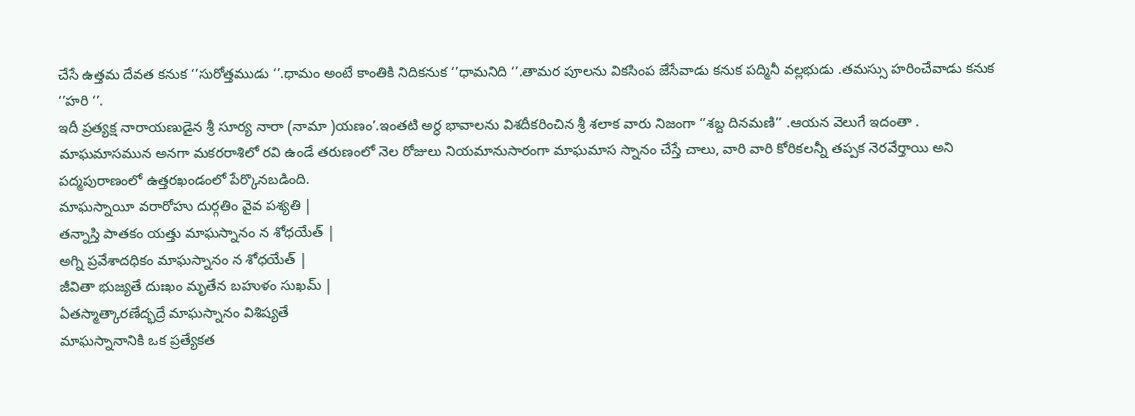చేసే ఉత్తమ దేవత కనుక ‘’సురోత్తముడు ‘’.ధామం అంటే కాంతికి నిదికనుక ‘’ధామనిది ‘’.తామర పూలను వికసింప జేసేవాడు కనుక పద్మినీ వల్లభుడు .తమస్సు హరించేవాడు కనుక ‘’హరి ‘’.
ఇదీ ప్రత్యక్ష నారాయణుడైన శ్రీ సూర్య నారా (నామా )యణం’.ఇంతటి అర్ధ భావాలను విశదీకరించిన శ్రీ శలాక వారు నిజంగా ‘’శబ్ద దినమణి’’ .ఆయన వెలుగే ఇదంతా .
మాఘమాసమున అనగా మకరరాశిలో రవి ఉండే తరుణంలో నెల రోజులు నియమానుసారంగా మాఘమాస స్నానం చేస్తే చాలు, వారి వారి కోరికలన్నీ తప్పక నెరవేర్తాయి అని పద్మపురాణంలో ఉత్తరఖండంలో పేర్కొనబడింది.
మాఘస్నాయీ వరారోహు దుర్గతిం వైవ పశ్యతి |
తన్నాస్తి పాతకం యత్తు మాఘస్నానం న శోధయేత్ |
అగ్ని ప్రవేశాదధికం మాఘస్నానం న శోధయేత్ |
జీవితా భుజ్యతే దుఃఖం మృతేన బహుళం సుఖమ్ |
ఏతస్మాత్కారణేద్భద్రే మాఘస్నానం విశిష్యతే
మాఘస్నానానికి ఒక ప్రత్యేకత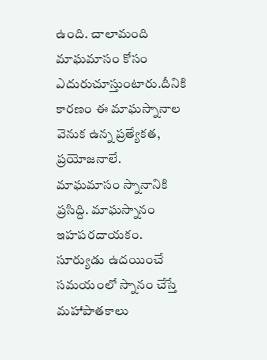ఉంది. చాలామంది మాఘమాసం కోసం ఎదురుచూస్తుంటారు.దీనికి కారణం ఈ మాఘస్నానాల వెనుక ఉన్న ప్రత్యేకత, ప్రయోజనాలే. మాఘమాసం స్నానానికి ప్రసిద్ది. మాఘస్నానం ఇహపరదాయకం. సూర్యుడు ఉదయించే సమయంలో స్నానం చేస్తే మహాపాతకాలు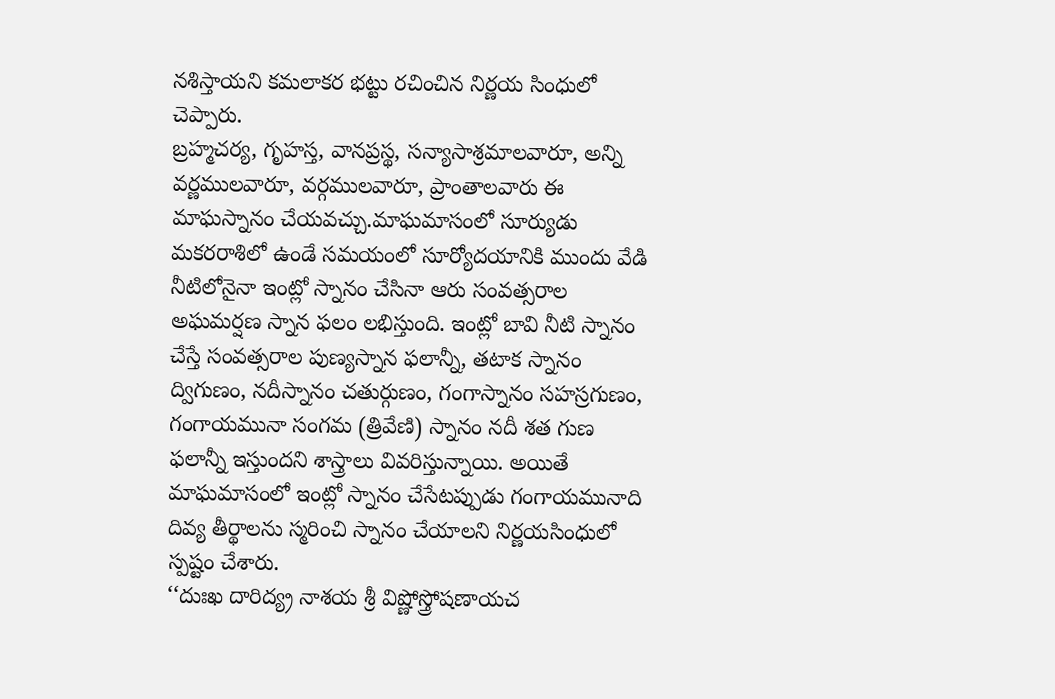నశిస్తాయని కమలాకర భట్టు రచించిన నిర్ణయ సింధులో చెప్పారు.
బ్రహ్మచర్య, గృహస్త, వానప్రస్థ, సన్యాసాశ్రమాలవారూ, అన్ని వర్ణములవారూ, వర్గములవారూ, ప్రాంతాలవారు ఈ మాఘస్నానం చేయవచ్చు.మాఘమాసంలో సూర్యుడు మకరరాశిలో ఉండే సమయంలో సూర్యోదయానికి ముందు వేడి నీటిలోనైనా ఇంట్లో స్నానం చేసినా ఆరు సంవత్సరాల అఘమర్షణ స్నాన ఫలం లభిస్తుంది. ఇంట్లో బావి నీటి స్నానం చేస్తే సంవత్సరాల పుణ్యస్నాన ఫలాన్నీ, తటాక స్నానం ద్విగుణం, నదీస్నానం చతుర్గుణం, గంగాస్నానం సహస్రగుణం, గంగాయమునా సంగమ (త్రివేణి) స్నానం నదీ శత గుణ ఫలాన్నీ ఇస్తుందని శాస్త్రాలు వివరిస్తున్నాయి. అయితే మాఘమాసంలో ఇంట్లో స్నానం చేసేటప్పుడు గంగాయమునాది దివ్య తీర్థాలను స్మరించి స్నానం చేయాలని నిర్ణయసింధులో స్పష్టం చేశారు.
‘‘దుఃఖ దారిద్య్ర నాశయ శ్రీ విష్ణోస్త్రోషణాయచ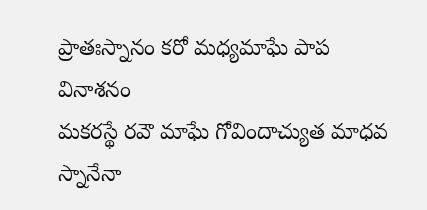ప్రాతఃస్నానం కరో మధ్యమాఘే పాప వినాశనం
మకరస్థే రవౌ మాఘే గోవిందాచ్యుత మాధవ
స్నానేనా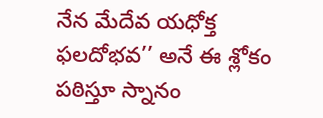నేన మేదేవ యధోక్త ఫలదోభవ’’ అనే ఈ శ్లోకం పఠిస్తూ స్నానం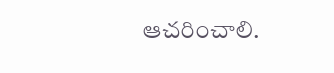ఆచరించాలి.